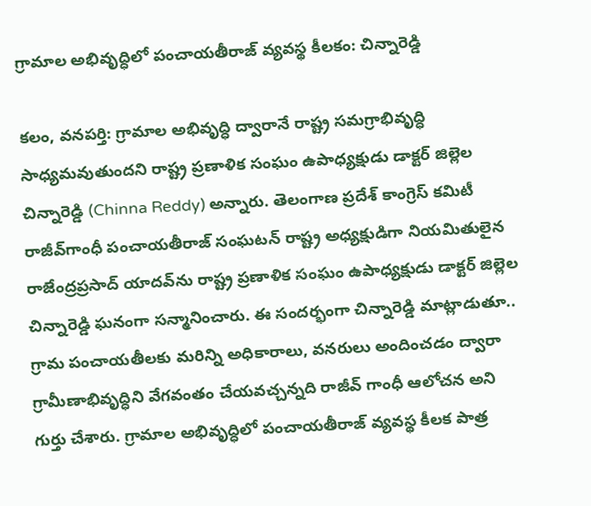గ్రామాల అభివృద్ధిలో పంచాయతీరాజ్ వ్యవస్థ కీలకం: చిన్నారెడ్డి

కలం, వనపర్తి: గ్రామాల అభివృద్ధి ద్వారానే రాష్ట్ర సమగ్రాభివృద్ధి సాధ్యమవుతుందని రాష్ట్ర ప్రణాళిక సంఘం ఉపాధ్యక్షుడు డాక్టర్ జిల్లెల చిన్నారెడ్డి (Chinna Reddy) అన్నారు. తెలంగాణ ప్రదేశ్ కాంగ్రెస్ కమిటీ రాజీవ్‌గాంధీ పంచాయతీరాజ్ సంఘటన్ రాష్ట్ర అధ్యక్షుడిగా నియమితులైన రాజేంద్రప్రసాద్ యాదవ్‌ను రాష్ట్ర ప్రణాళిక సంఘం ఉపాధ్యక్షుడు డాక్టర్ జిల్లెల చిన్నారెడ్డి ఘనంగా సన్మానించారు. ఈ సందర్భంగా చిన్నారెడ్డి మాట్లాడుతూ.. గ్రామ పంచాయతీలకు మరిన్ని అధికారాలు, వనరులు అందించడం ద్వారా గ్రామీణాభివృద్ధిని వేగవంతం చేయవచ్చన్నది రాజీవ్‌ గాంధీ ఆలోచన అని గుర్తు చేశారు. గ్రామాల అభివృద్ధిలో పంచాయతీరాజ్ వ్యవస్థ కీలక పాత్ర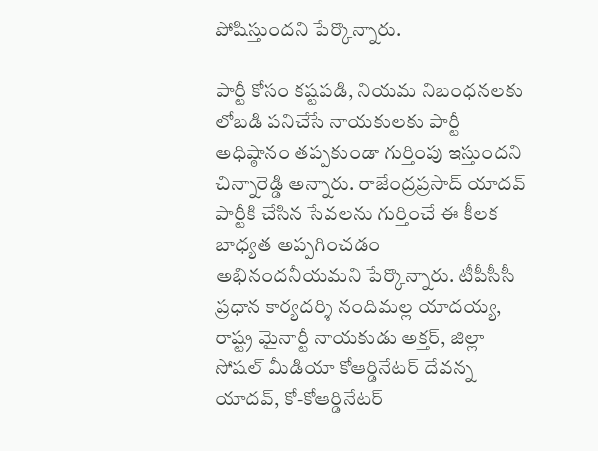పోషిస్తుందని పేర్కొన్నారు.

పార్టీ కోసం కష్టపడి, నియమ నిబంధనలకు లోబడి పనిచేసే నాయకులకు పార్టీ అధిష్ఠానం తప్పకుండా గుర్తింపు ఇస్తుందని చిన్నారెడ్డి అన్నారు. రాజేంద్రప్రసాద్ యాదవ్ పార్టీకి చేసిన సేవలను గుర్తించే ఈ కీలక బాధ్యత అప్పగించడం అభినందనీయమని పేర్కొన్నారు. టీపీసీసీ ప్రధాన కార్యదర్శి నందిమల్ల యాదయ్య, రాష్ట్ర మైనార్టీ నాయకుడు అక్తర్, జిల్లా సోషల్ మీడియా కోఆర్డినేటర్ దేవన్న యాదవ్, కో-కోఆర్డినేటర్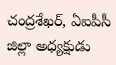చంద్రశేఖర్, ఏఐపీసీ జిల్లా అధ్యక్షుడు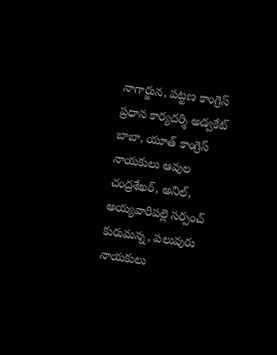నాగార్జున, పట్టణ కాంగ్రెస్ ప్రధాన కార్యదర్శి అడ్వకేట్ బాబా, యూత్ కాంగ్రెస్ నాయకులు ఆవుల చంద్రశేఖర్, అనిల్, అయ్యవారిపల్లె సర్పంచ్ కురుమన్న, పలువురు నాయకులు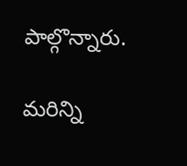పాల్గొన్నారు.

మ‌రిన్ని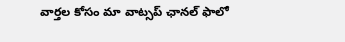వార్త‌ల కోసం మా వాట్స‌ప్ ఛాన‌ల్ ఫాలో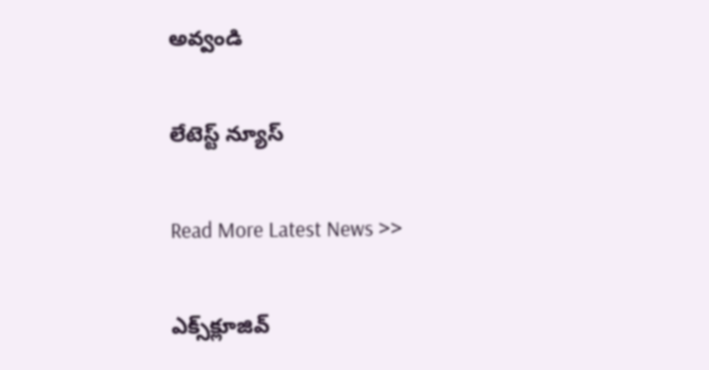అవ్వండి

లేటెస్ట్ న్యూస్‌

Read More Latest News >>

ఎక్స్‌క్లూజివ్‌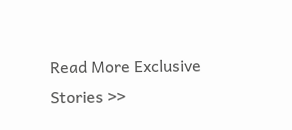Read More Exclusive Stories >>